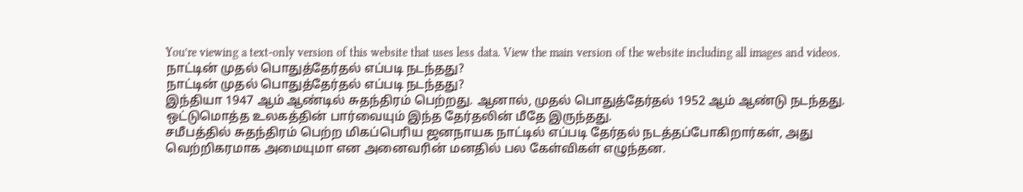You’re viewing a text-only version of this website that uses less data. View the main version of the website including all images and videos.
நாட்டின் முதல் பொதுத்தேர்தல் எப்படி நடந்தது?
நாட்டின் முதல் பொதுத்தேர்தல் எப்படி நடந்தது?
இந்தியா 1947 ஆம் ஆண்டில் சுதந்திரம் பெற்றது. ஆனால், முதல் பொதுத்தேர்தல் 1952 ஆம் ஆண்டு நடந்தது. ஒட்டுமொத்த உலகத்தின் பார்வையும் இந்த தேர்தலின் மீதே இருந்தது.
சமீபத்தில் சுதந்திரம் பெற்ற மிகப்பெரிய ஜனநாயக நாட்டில் எப்படி தேர்தல் நடத்தப்போகிறார்கள், அது வெற்றிகரமாக அமையுமா என அனைவரின் மனதில் பல கேள்விகள் எழுந்தன.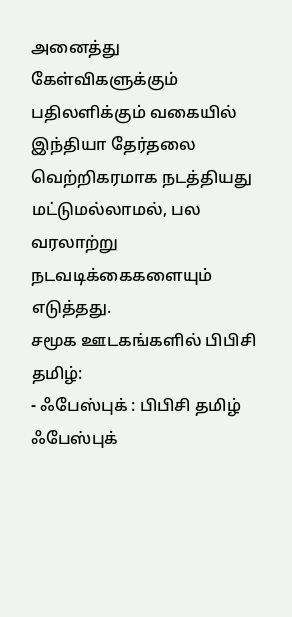அனைத்து கேள்விகளுக்கும் பதிலளிக்கும் வகையில் இந்தியா தேர்தலை வெற்றிகரமாக நடத்தியது மட்டுமல்லாமல், பல வரலாற்று நடவடிக்கைகளையும் எடுத்தது.
சமூக ஊடகங்களில் பிபிசி தமிழ்:
- ஃபேஸ்புக் : பிபிசி தமிழ் ஃபேஸ்புக்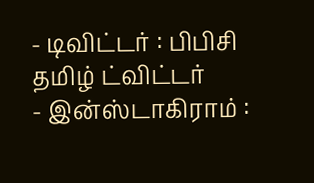- டிவிட்டர் : பிபிசி தமிழ் ட்விட்டர்
- இன்ஸ்டாகிராம் :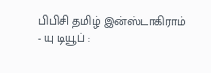பிபிசி தமிழ் இன்ஸ்டாகிராம்
- யு டியூப் :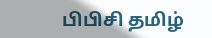பிபிசி தமிழ்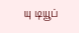யு டியூப்